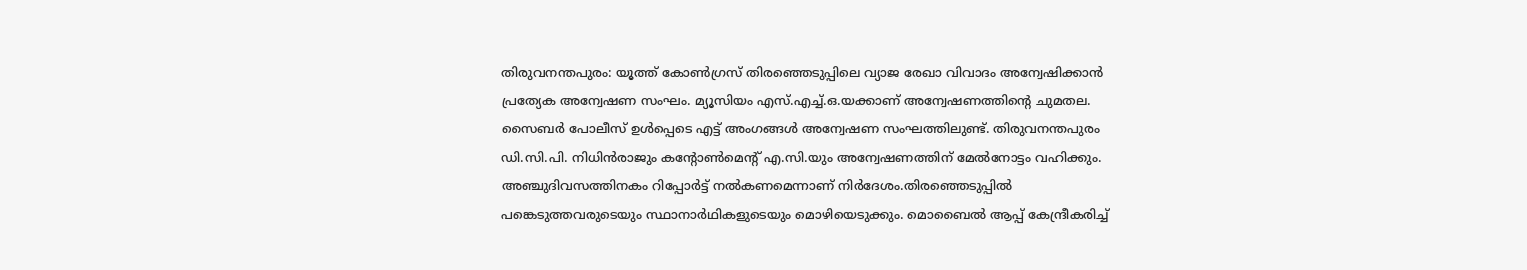തിരുവനന്തപുരം: യൂത്ത് കോണ്‍ഗ്രസ് തിരഞ്ഞെടുപ്പിലെ വ്യാജ രേഖാ വിവാദം അന്വേഷിക്കാന്‍ പ്രത്യേക അന്വേഷണ സംഘം. മ്യൂസിയം എസ്.എച്ച്.ഒ.യക്കാണ് അന്വേഷണത്തിന്റെ ചുമതല. സൈബര്‍ പോലീസ് ഉള്‍പ്പെടെ എട്ട് അംഗങ്ങൾ അന്വേഷണ സംഘത്തിലുണ്ട്. തിരുവനന്തപുരം ഡി.സി.പി. നിധിന്‍രാജും കന്റോണ്‍മെന്റ് എ.സി.യും അന്വേഷണത്തിന് മേല്‍നോട്ടം വഹിക്കും. അഞ്ചുദിവസത്തിനകം റിപ്പോര്‍ട്ട് നല്‍കണമെന്നാണ് നിര്‍ദേശം.തിരഞ്ഞെടുപ്പില്‍ പങ്കെടുത്തവരുടെയും സ്ഥാനാര്‍ഥികളുടെയും മൊഴിയെടുക്കും. മൊബൈല്‍ ആപ്പ് കേന്ദ്രീകരിച്ച്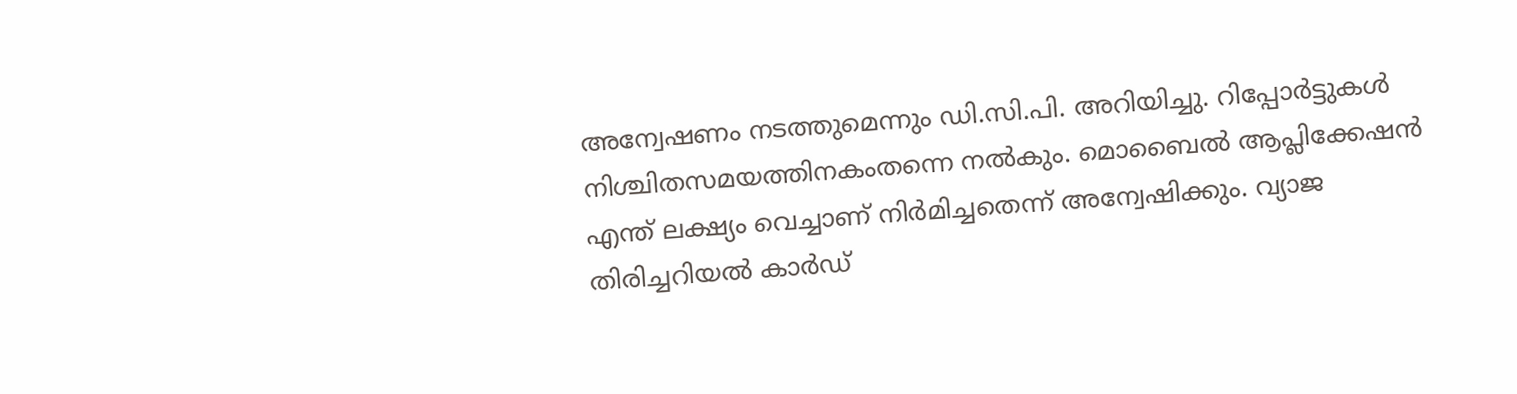അന്വേഷണം നടത്തുമെന്നും ഡി.സി.പി. അറിയിച്ചു. റിപ്പോര്‍ട്ടുകള്‍ നിശ്ചിതസമയത്തിനകംതന്നെ നല്‍കും. മൊബൈല്‍ ആപ്ലിക്കേഷന്‍ എന്ത് ലക്ഷ്യം വെച്ചാണ് നിര്‍മിച്ചതെന്ന് അന്വേഷിക്കും. വ്യാജ തിരിച്ചറിയല്‍ കാര്‍ഡ്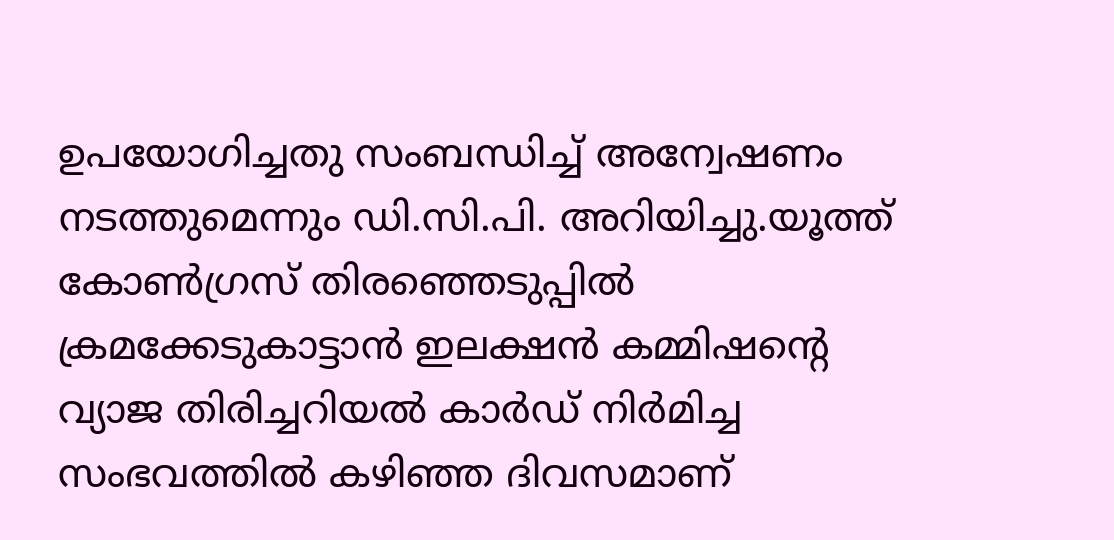ഉപയോഗിച്ചതു സംബന്ധിച്ച് അന്വേഷണം നടത്തുമെന്നും ഡി.സി.പി. അറിയിച്ചു.യൂത്ത് കോണ്‍ഗ്രസ് തിരഞ്ഞെടുപ്പില്‍ ക്രമക്കേടുകാട്ടാന്‍ ഇലക്ഷന്‍ കമ്മിഷന്റെ വ്യാജ തിരിച്ചറിയല്‍ കാര്‍ഡ് നിര്‍മിച്ച സംഭവത്തില്‍ കഴിഞ്ഞ ദിവസമാണ്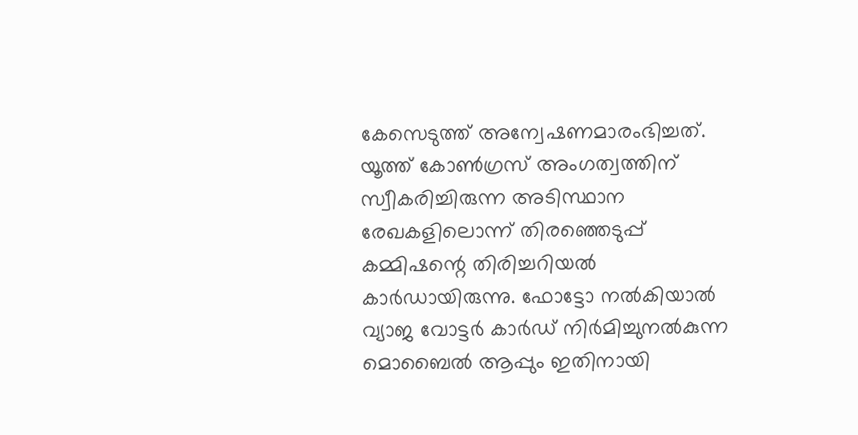കേസെടുത്ത് അന്വേഷണമാരംഭിച്ചത്. യൂത്ത് കോണ്‍ഗ്രസ് അംഗത്വത്തിന് സ്വീകരിച്ചിരുന്ന അടിസ്ഥാന രേഖകളിലൊന്ന് തിരഞ്ഞെടുപ്പ് കമ്മിഷന്റെ തിരിച്ചറിയല്‍ കാര്‍ഡായിരുന്നു. ഫോട്ടോ നല്‍കിയാല്‍ വ്യാജ വോട്ടര്‍ കാര്‍ഡ് നിര്‍മിച്ചുനല്‍കുന്ന മൊബൈല്‍ ആപ്പും ഇതിനായി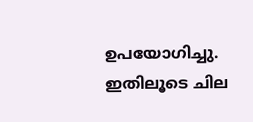ഉപയോഗിച്ചു. ഇതിലൂടെ ചില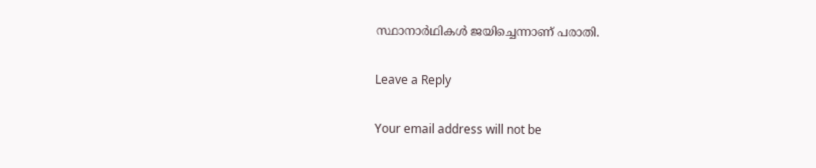സ്ഥാനാര്‍ഥികള്‍ ജയിച്ചെന്നാണ് പരാതി.

Leave a Reply

Your email address will not be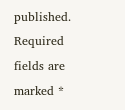published. Required fields are marked *